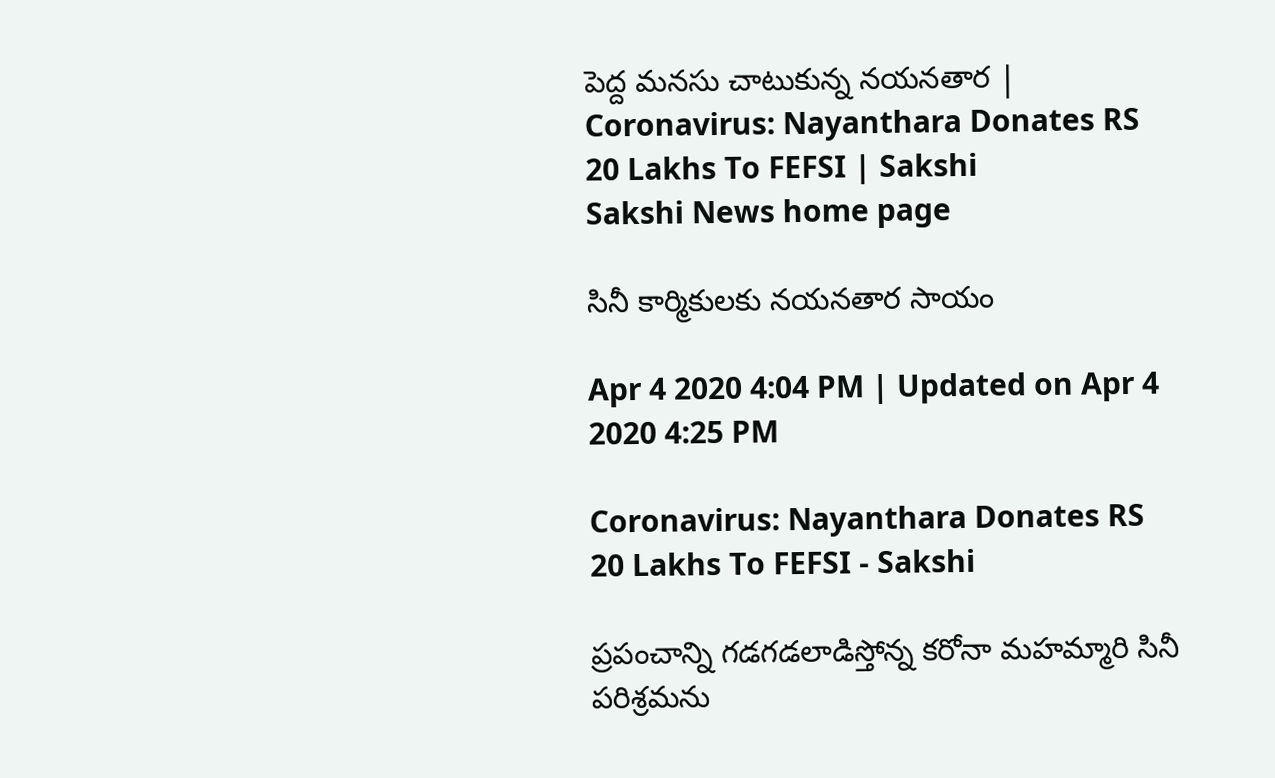పెద్ద మనసు చాటుకున్న నయనతార | Coronavirus: Nayanthara Donates RS 20 Lakhs To FEFSI | Sakshi
Sakshi News home page

సినీ కార్మికులకు నయనతార సాయం

Apr 4 2020 4:04 PM | Updated on Apr 4 2020 4:25 PM

Coronavirus: Nayanthara Donates RS 20 Lakhs To FEFSI - Sakshi

ప్రపంచాన్ని గడగడలాడిస్తోన్న కరోనా మహమ్మారి సినీ పరిశ్రమను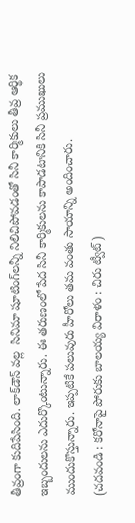తీవ్రంగా కుదిపేసింది. లాక్‌డౌన్‌ వల్ల  సినిమా షూటింగ్‌లన్నీ నిలిచిపోవడంతో సినీ కార్మికులు తీవ్ర ఆర్థిక ఇబ్బందులను ఎదుర్కొంటున్నారు. ఈ త‌రుణంలో పేద సినీ కార్మికులను కాపాడ‌టానికి సినీ ప్ర‌ముఖులు ముందుకొస్తున్నారు. ఇప్పటికే పలువురు హీరోలు తమ వంతు సాయాన్ని అందించారు.
(చదవండి : కరోనాపై పోరుకు బాలయ్య విరాళం : చిరు ట్వీట్‌)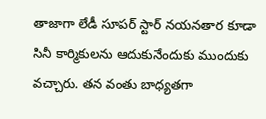తాజాగా లేడీ సూపర్‌ స్టార్‌ నయనతార కూడా సినీ కార్మికులను ఆదుకునేందుకు ముందుకు వచ్చారు. తన వంతు బాధ్యతగా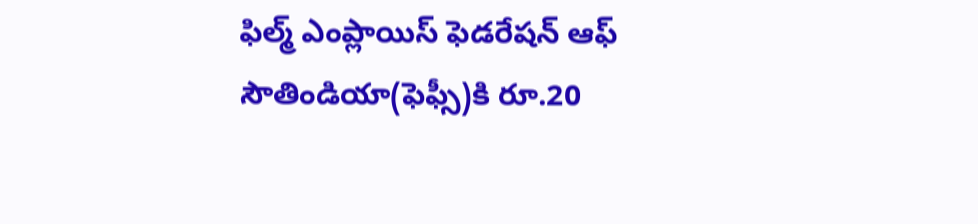ఫిల్మ్ ఎంప్లాయిస్ ఫెడరేషన్ ఆఫ్ సౌతిండియా(ఫెఫ్సీ)కి రూ.20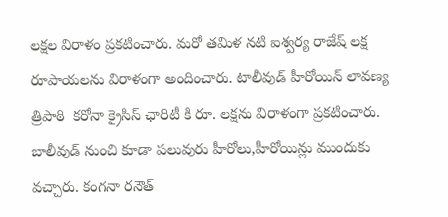లక్షల విరాళం ప్రకటించారు. మరో తమిళ నటి ఐశ్వర్య రాజేష్‌ లక్ష రూపాయలను విరాళంగా అందించారు. టాలీవుడ్‌ హీరోయిన్‌ లావణ్య త్రిపాఠి  కరోనా క్రైసిస్ ఛారిటీ‌ కి రూ. లక్షను విరాళంగా ప్రకటించారు. బాలీవుడ్ నుంచి కూడా పలువురు హీరోలు,హీరోయిన్లు ముందుకు వచ్చారు. కంగనా రనౌత్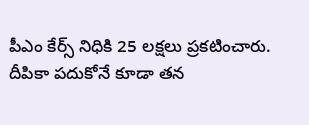పీఎం కేర్స్ నిధికి 25 లక్షలు ప్రకటించారు. దీపికా పదుకోనే కూడా తన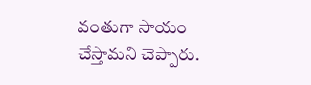వంతుగా సాయం చేస్తామని చెప్పారు.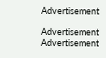Advertisement

Advertisement
Advertisement